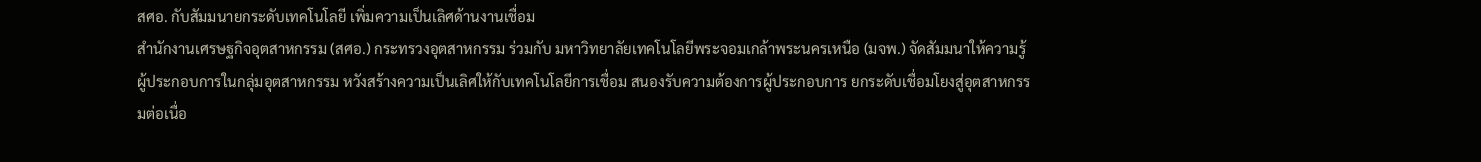สศอ. กับสัมมนายกระดับเทคโนโลยี เพิ่มความเป็นเลิศด้านงานเชื่อม
สำนักงานเศรษฐกิจอุตสาหกรรม (สศอ.) กระทรวงอุตสาหกรรม ร่วมกับ มหาวิทยาลัยเทคโนโลยีพระจอมเกล้าพระนครเหนือ (มจพ.) จัดสัมมนาให้ความรู้ผู้ประกอบการในกลุ่มอุตสาหกรรม หวังสร้างความเป็นเลิศให้กับเทคโนโลยีการเชื่อม สนองรับความต้องการผู้ประกอบการ ยกระดับเชื่อมโยงสู่อุตสาหกรรมต่อเนื่อ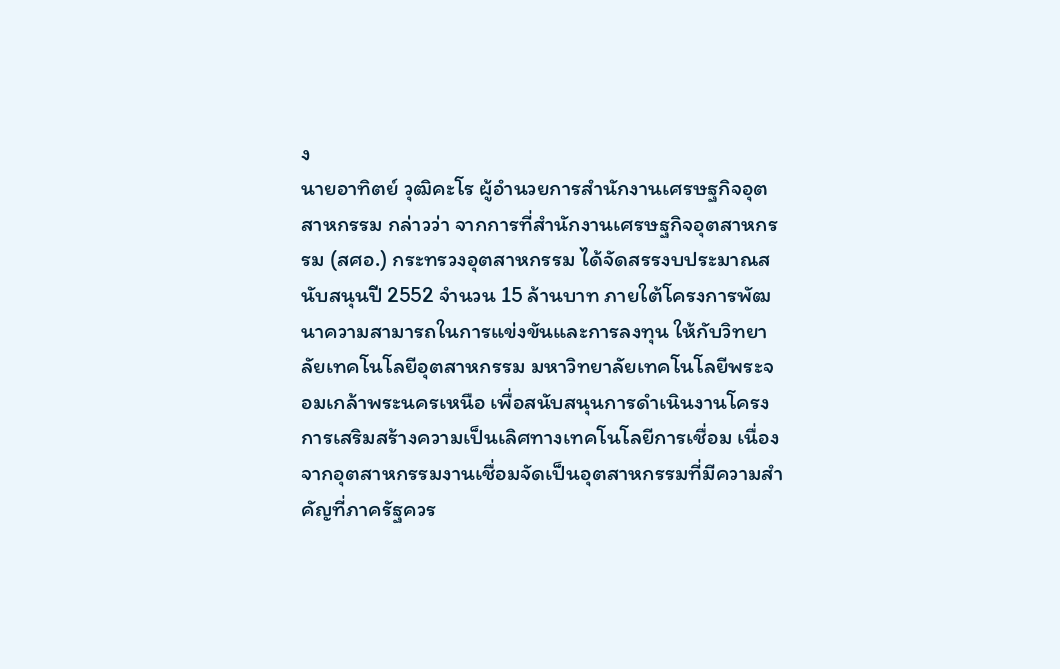ง
นายอาทิตย์ วุฒิคะโร ผู้อำนวยการสำนักงานเศรษฐกิจอุตสาหกรรม กล่าวว่า จากการที่สำนักงานเศรษฐกิจอุตสาหกรรม (สศอ.) กระทรวงอุตสาหกรรม ได้จัดสรรงบประมาณสนับสนุนปี 2552 จำนวน 15 ล้านบาท ภายใต้โครงการพัฒนาความสามารถในการแข่งขันและการลงทุน ให้กับวิทยาลัยเทคโนโลยีอุตสาหกรรม มหาวิทยาลัยเทคโนโลยีพระจอมเกล้าพระนครเหนือ เพื่อสนับสนุนการดำเนินงานโครงการเสริมสร้างความเป็นเลิศทางเทคโนโลยีการเชื่อม เนื่องจากอุตสาหกรรมงานเชื่อมจัดเป็นอุตสาหกรรมที่มีความสำคัญที่ภาครัฐควร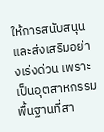ให้การสนับสนุนและส่งเสริมอย่างเร่งด่วน เพราะเป็นอุตสาหกรรมพื้นฐานที่สา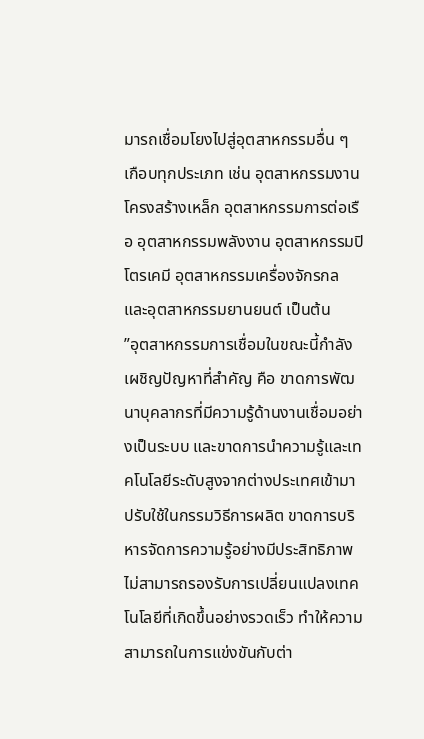มารถเชื่อมโยงไปสู่อุตสาหกรรมอื่น ๆ เกือบทุกประเภท เช่น อุตสาหกรรมงานโครงสร้างเหล็ก อุตสาหกรรมการต่อเรือ อุตสาหกรรมพลังงาน อุตสาหกรรมปิโตรเคมี อุตสาหกรรมเครื่องจักรกล และอุตสาหกรรมยานยนต์ เป็นต้น
”อุตสาหกรรมการเชื่อมในขณะนี้กำลังเผชิญปัญหาที่สำคัญ คือ ขาดการพัฒนาบุคลากรที่มีความรู้ด้านงานเชื่อมอย่างเป็นระบบ และขาดการนำความรู้และเทคโนโลยีระดับสูงจากต่างประเทศเข้ามาปรับใช้ในกรรมวิธีการผลิต ขาดการบริหารจัดการความรู้อย่างมีประสิทธิภาพ ไม่สามารถรองรับการเปลี่ยนแปลงเทคโนโลยีที่เกิดขึ้นอย่างรวดเร็ว ทำให้ความสามารถในการแข่งขันกับต่า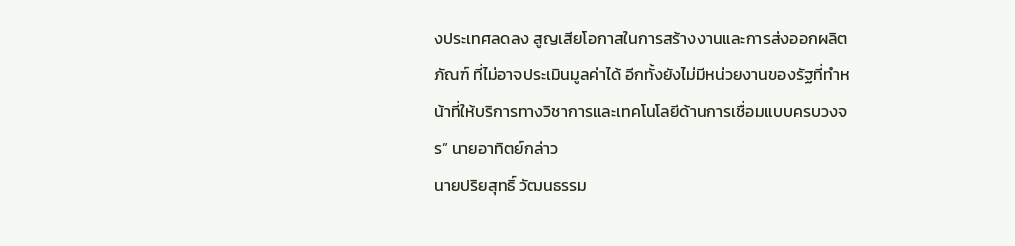งประเทศลดลง สูญเสียโอกาสในการสร้างงานและการส่งออกผลิตภัณฑ์ ที่ไม่อาจประเมินมูลค่าได้ อีกทั้งยังไม่มีหน่วยงานของรัฐที่ทำหน้าที่ให้บริการทางวิชาการและเทคโนโลยีด้านการเชื่อมแบบครบวงจร” นายอาทิตย์กล่าว
นายปริยสุทธิ์ วัฒนธรรม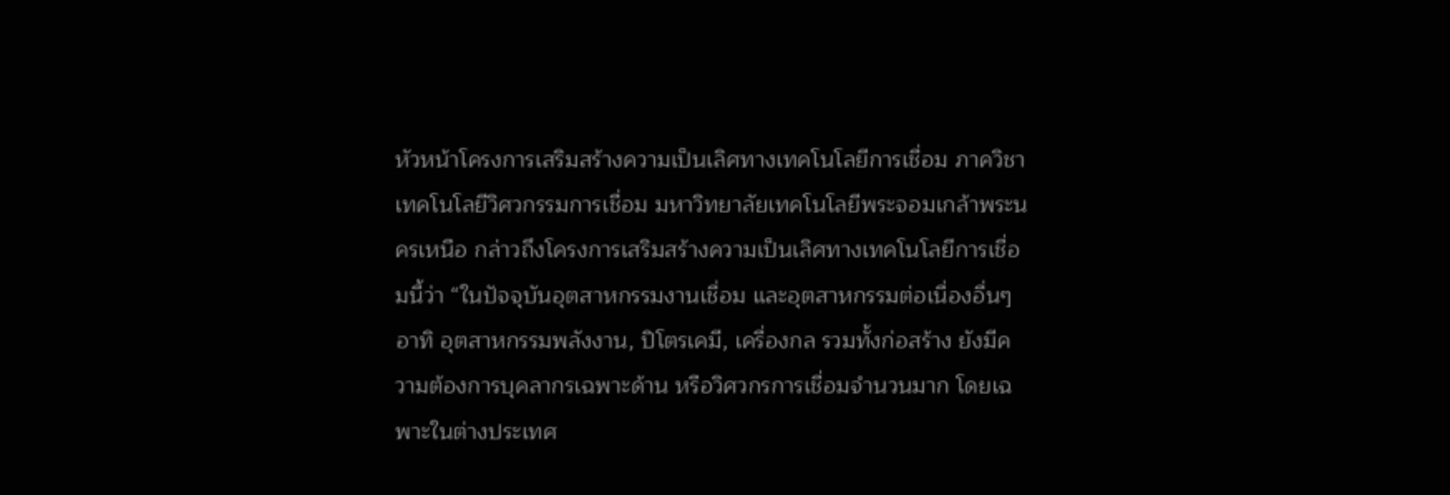หัวหน้าโครงการเสริมสร้างความเป็นเลิศทางเทคโนโลยีการเชื่อม ภาควิชาเทคโนโลยีวิศวกรรมการเชื่อม มหาวิทยาลัยเทคโนโลยีพระจอมเกล้าพระนครเหนือ กล่าวถึงโครงการเสริมสร้างความเป็นเลิศทางเทคโนโลยีการเชื่อมนี้ว่า “ในปัจจุบันอุตสาหกรรมงานเชื่อม และอุตสาหกรรมต่อเนื่องอื่นๆ อาทิ อุตสาหกรรมพลังงาน, ปิโตรเคมี, เครื่องกล รวมทั้งก่อสร้าง ยังมีความต้องการบุคลากรเฉพาะด้าน หรือวิศวกรการเชื่อมจำนวนมาก โดยเฉพาะในต่างประเทศ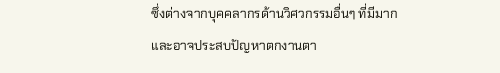ซึ่งต่างจากบุคคลากรด้านวิศวกรรมอื่นๆ ที่มีมากและอาจประสบปัญหาตกงานตา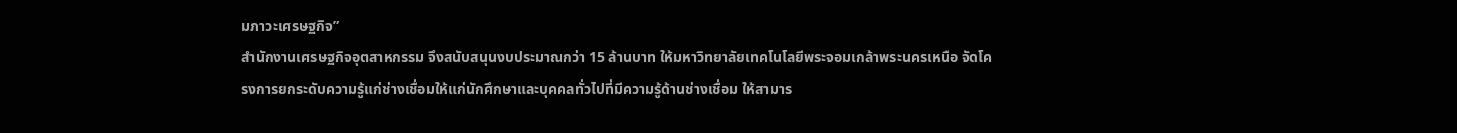มภาวะเศรษฐกิจ”
สำนักงานเศรษฐกิจอุตสาหกรรม จึงสนับสนุนงบประมาณกว่า 15 ล้านบาท ให้มหาวิทยาลัยเทคโนโลยีพระจอมเกล้าพระนครเหนือ จัดโครงการยกระดับความรู้แก่ช่างเชื่อมให้แก่นักศึกษาและบุคคลทั่วไปที่มีความรู้ด้านช่างเชื่อม ให้สามาร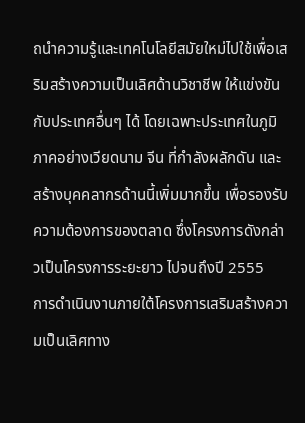ถนำความรู้และเทคโนโลยีสมัยใหม่ไปใช้เพื่อเสริมสร้างความเป็นเลิศด้านวิชาชีพ ให้แข่งขันกับประเทศอื่นๆ ได้ โดยเฉพาะประเทศในภูมิภาคอย่างเวียดนาม จีน ที่กำลังผลักดัน และสร้างบุคคลากรด้านนี้เพิ่มมากขึ้น เพื่อรองรับความต้องการของตลาด ซึ่งโครงการดังกล่าวเป็นโครงการระยะยาว ไปจนถึงปี 2555
การดำเนินงานภายใต้โครงการเสริมสร้างความเป็นเลิศทาง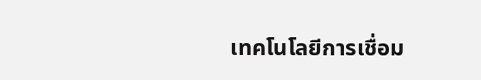เทคโนโลยีการเชื่อม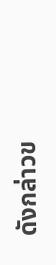ดังกล่าวข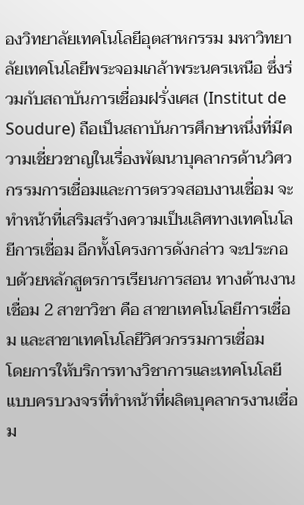องวิทยาลัยเทคโนโลยีอุตสาหกรรม มหาวิทยาลัยเทคโนโลยีพระจอมเกล้าพระนครเหนือ ซึ่งร่วมกับสถาบันการเชื่อมฝรั่งเศส (Institut de Soudure) ถือเป็นสถาบันการศึกษาหนึ่งที่มีความเชี่ยวชาญในเรื่องพัฒนาบุคลากรด้านวิศวกรรมการเชื่อมและการตรวจสอบงานเชื่อม จะทำหน้าที่เสริมสร้างความเป็นเลิศทางเทคโนโลยีการเชื่อม อีกทั้งโครงการดังกล่าว จะประกอบด้วยหลักสูตรการเรียนการสอน ทางด้านงานเชื่อม 2 สาขาวิชา คือ สาขาเทคโนโลยีการเชื่อม และสาขาเทคโนโลยีวิศวกรรมการเชื่อม
โดยการให้บริการทางวิชาการและเทคโนโลยีแบบครบวงจรที่ทำหน้าที่ผลิตบุคลากรงานเชื่อม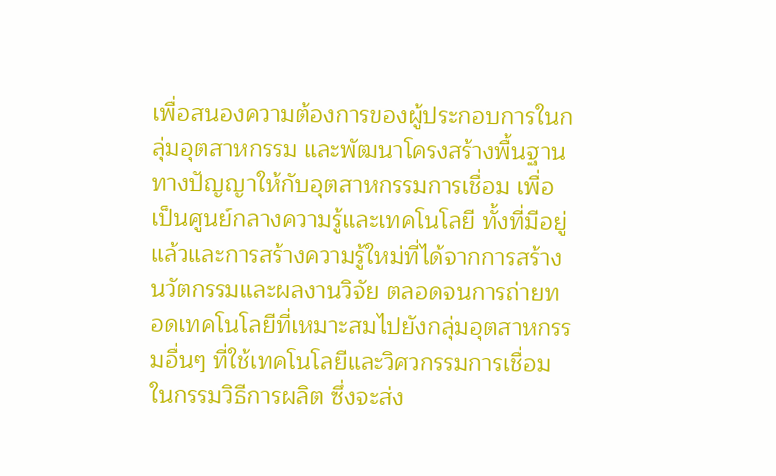เพื่อสนองความต้องการของผู้ประกอบการในกลุ่มอุตสาหกรรม และพัฒนาโครงสร้างพื้นฐานทางปัญญาให้กับอุตสาหกรรมการเชื่อม เพื่อเป็นศูนย์กลางความรู้และเทคโนโลยี ทั้งที่มีอยู่แล้วและการสร้างความรู้ใหม่ที่ได้จากการสร้างนวัตกรรมและผลงานวิจัย ตลอดจนการถ่ายทอดเทคโนโลยีที่เหมาะสมไปยังกลุ่มอุตสาหกรรมอื่นๆ ที่ใช้เทคโนโลยีและวิศวกรรมการเชื่อมในกรรมวิธีการผลิต ซึ่งจะส่ง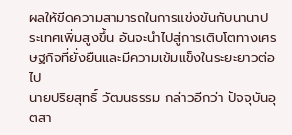ผลให้ขีดความสามารถในการแข่งขันกับนานาประเทศเพิ่มสูงขึ้น อันจะนำไปสู่การเติบโตทางเศรษฐกิจที่ยั่งยืนและมีความเข้มแข็งในระยะยาวต่อไป
นายปริยสุทธิ์ วัฒนธรรม กล่าวอีกว่า ปัจจุบันอุตสา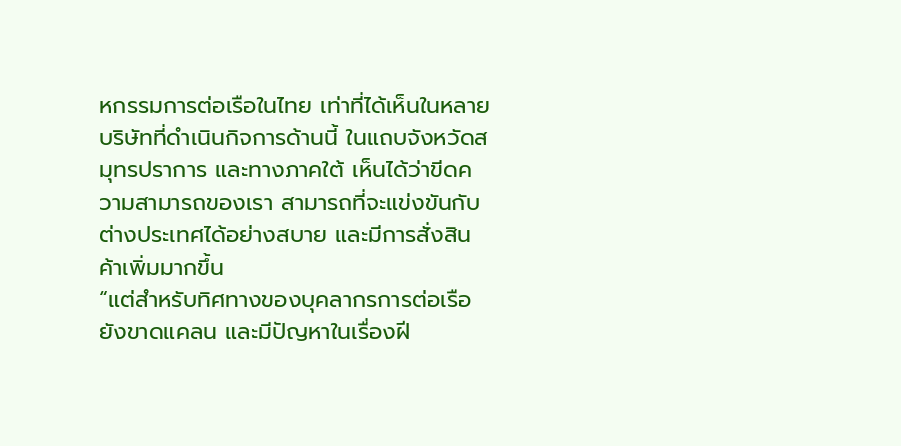หกรรมการต่อเรือในไทย เท่าที่ได้เห็นในหลายบริษัทที่ดำเนินกิจการด้านนี้ ในแถบจังหวัดสมุทรปราการ และทางภาคใต้ เห็นได้ว่าขีดความสามารถของเรา สามารถที่จะแข่งขันกับต่างประเทศได้อย่างสบาย และมีการสั่งสินค้าเพิ่มมากขึ้น
“แต่สำหรับทิศทางของบุคลากรการต่อเรือ ยังขาดแคลน และมีปัญหาในเรื่องฝี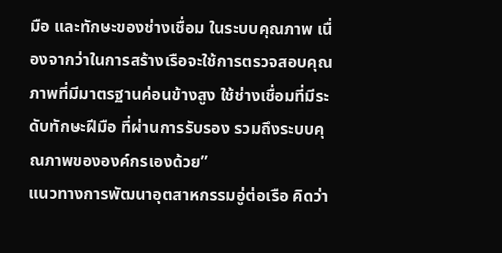มือ และทักษะของช่างเชื่อม ในระบบคุณภาพ เนื่องจากว่าในการสร้างเรือจะใช้การตรวจสอบคุณภาพที่มีมาตรฐานค่อนข้างสูง ใช้ช่างเชื่อมที่มีระดับทักษะฝีมือ ที่ผ่านการรับรอง รวมถึงระบบคุณภาพขององค์กรเองด้วย”
แนวทางการพัฒนาอุตสาหกรรมอู่ต่อเรือ คิดว่า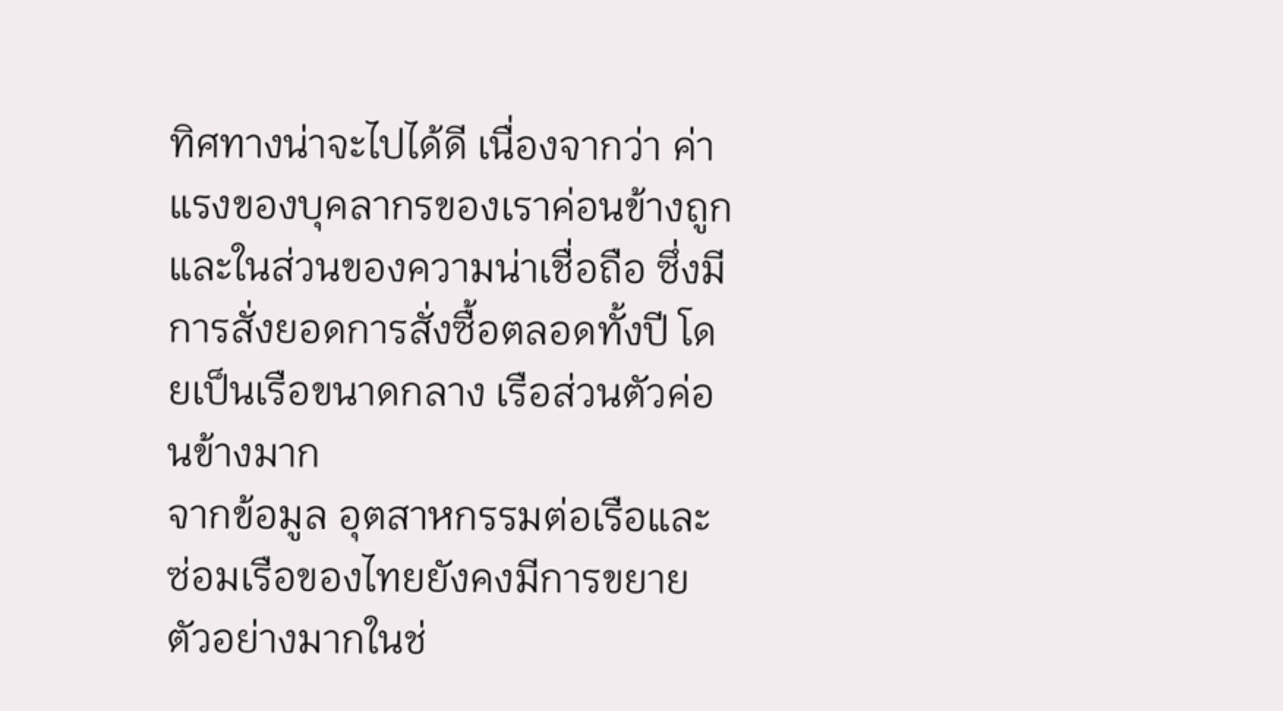ทิศทางน่าจะไปได้ดี เนื่องจากว่า ค่าแรงของบุคลากรของเราค่อนข้างถูก และในส่วนของความน่าเชื่อถือ ซึ่งมีการสั่งยอดการสั่งซื้อตลอดทั้งปี โดยเป็นเรือขนาดกลาง เรือส่วนตัวค่อนข้างมาก
จากข้อมูล อุตสาหกรรมต่อเรือและซ่อมเรือของไทยยังคงมีการขยายตัวอย่างมากในช่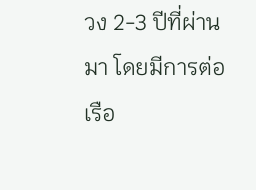วง 2-3 ปีที่ผ่านมา โดยมีการต่อเรือ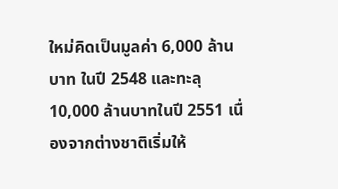ใหม่คิดเป็นมูลค่า 6,000 ล้านบาท ในปี 2548 และทะลุ 10,000 ล้านบาทในปี 2551 เนื่องจากต่างชาติเริ่มให้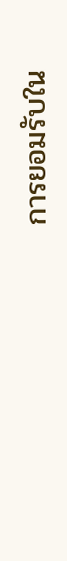การยอมรับใน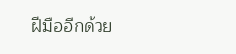ฝีมืออีกด้วย